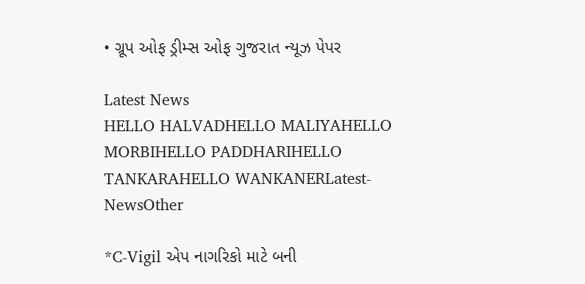• ગ્રૂપ ઓફ ડ્રીમ્સ ઓફ ગુજરાત ન્યૂઝ પેપર

Latest News
HELLO HALVADHELLO MALIYAHELLO MORBIHELLO PADDHARIHELLO TANKARAHELLO WANKANERLatest-NewsOther

*C-Vigil એપ નાગરિકો માટે બની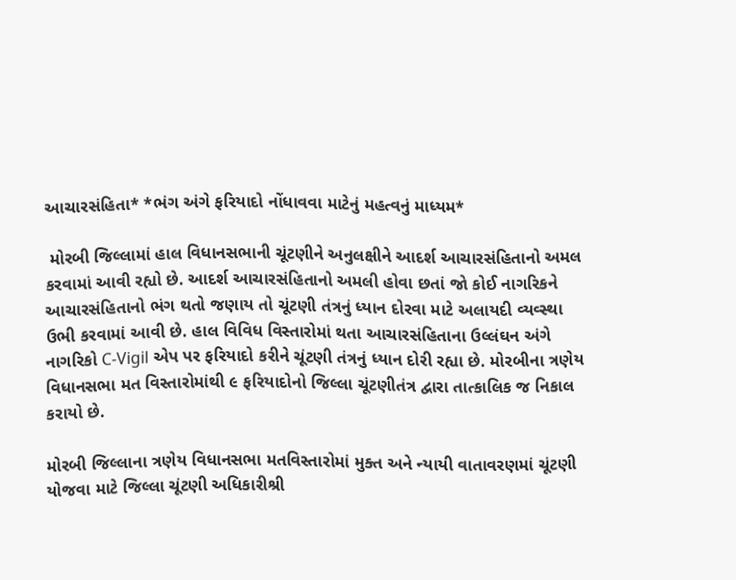આચારસંહિતા* *ભંગ અંગે ફરિયાદો નોંધાવવા માટેનું મહત્વનું માધ્યમ*

 મોરબી જિલ્લામાં હાલ વિધાનસભાની ચૂંટણીને અનુલક્ષીને આદર્શ આચારસંહિતાનો અમલ કરવામાં આવી રહ્યો છે. આદર્શ આચારસંહિતાનો અમલી હોવા છતાં જો કોઈ નાગરિકને આચારસંહિતાનો ભંગ થતો જણાય તો ચૂંટણી તંત્રનું ધ્યાન દોરવા માટે અલાયદી વ્યવ્સ્થા ઉભી કરવામાં આવી છે. હાલ વિવિધ વિસ્તારોમાં થતા આચારસંહિતાના ઉલ્લંઘન અંગે નાગરિકો C-Vigil એપ પર ફરિયાદો કરીને ચૂંટણી તંત્રનું ધ્યાન દોરી રહ્યા છે. મોરબીના ત્રણેય વિધાનસભા મત વિસ્તારોમાંથી ૯ ફરિયાદોનો જિલ્લા ચૂંટણીતંત્ર દ્વારા તાત્કાલિક જ નિકાલ કરાયો છે.

મોરબી જિલ્લાના ત્રણેય વિધાનસભા મતવિસ્તારોમાં મુક્ત અને ન્યાયી વાતાવરણમાં ચૂંટણી યોજવા માટે જિલ્લા ચૂંટણી અધિકારીશ્રી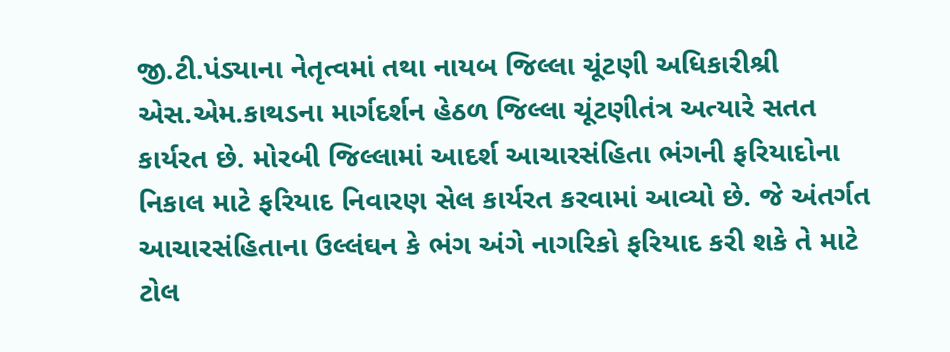જી.ટી.પંડ્યાના નેતૃત્વમાં તથા નાયબ જિલ્લા ચૂંટણી અધિકારીશ્રી એસ.એમ.કાથડના માર્ગદર્શન હેઠળ જિલ્લા ચૂંટણીતંત્ર અત્યારે સતત કાર્યરત છે. મોરબી જિલ્લામાં આદર્શ આચારસંહિતા ભંગની ફરિયાદોના નિકાલ માટે ફરિયાદ નિવારણ સેલ કાર્યરત કરવામાં આવ્યો છે. જે અંતર્ગત આચારસંહિતાના ઉલ્લંઘન કે ભંગ અંગે નાગરિકો ફરિયાદ કરી શકે તે માટે ટોલ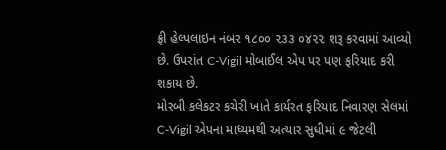ફ્રી હેલ્પલાઇન નંબર ૧૮૦૦ ૨૩૩ ૦૪૨૨ શરૂ કરવામાં આવ્યો છે. ઉપરાંત C-Vigil મોબાઈલ એપ પર પણ ફરિયાદ કરી શકાય છે.
મોરબી કલેકટર કચેરી ખાતે કાર્યરત ફરિયાદ નિવારણ સેલમાં C-Vigil એપના માધ્યમથી અત્યાર સુધીમાં ૯ જેટલી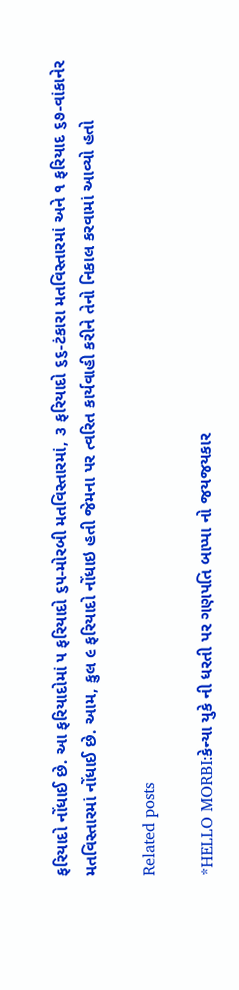ફરિયાદો નોંધાઈ છે. આ ફરિયાદોમાં ૫ ફરિયાદો ૬૫-મોરબી મતવિસ્તારમાં, ૩ ફરિયાદો ૬૬-ટંકારા મતવિસ્તારમાં અને ૧ ફરિયાદ ૬૭-વાંકાનેર મતવિસ્તારમાં નોંધાઈ છે. આમ, કુલ ૯ ફરિયાદો નોંધાઇ હતી જેમના પર ત્વરિત કાર્યવાહી કરીને તેનો નિકાલ કરવામાં આવ્યો હતો

Related posts

*HELLO MORBI:કેન્યા યુકે ની ધરતી પર ગણપતિ બાપ્પા નો જયજયકાર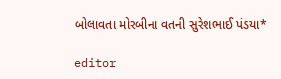બોલાવતા મોરબીના વતની સુરેશભાઈ પંડયા*

editor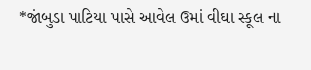*જાંબુડા પાટિયા પાસે આવેલ ઉમાં વીઘા સ્કૂલ ના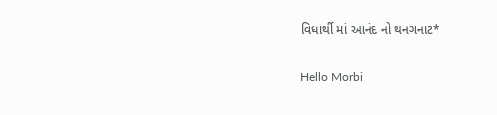વિધાર્થી માં આનંદ નો થનગનાટ*

Hello Morbi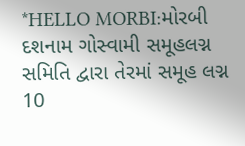*HELLO MORBI:મોરબી દશનામ ગોસ્વામી સમૂહલગ્ન સમિતિ દ્વારા તેરમાં સમૂહ લગ્ન 10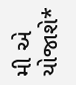મી એ યોજાશે*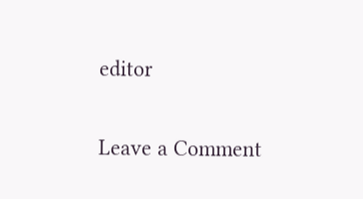editor

Leave a Comment